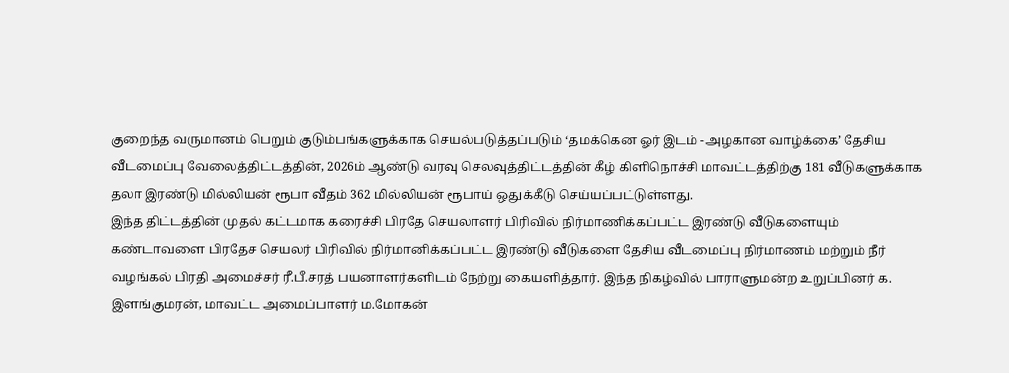குறைந்த வருமானம் பெறும் குடும்பங்களுக்காக செயல்படுத்தப்படும் ‘தமக்கென ஓர் இடம் -அழகான வாழ்க்கை’ தேசிய வீடமைப்பு வேலைத்திட்டத்தின், 2026ம் ஆண்டு வரவு செலவுத்திட்டத்தின் கீழ் கிளிநொச்சி மாவட்டத்திற்கு 181 வீடுகளுக்காக தலா இரண்டு மில்லியன் ரூபா வீதம் 362 மில்லியன் ரூபாய் ஒதுக்கீடு செய்யப்பட்டுள்ளது.
இந்த திட்டத்தின் முதல் கட்டமாக கரைச்சி பிரதே செயலாளர் பிரிவில் நிர்மாணிக்கப்பட்ட இரண்டு வீடுகளையும் கண்டாவளை பிரதேச செயலர் பிரிவில் நிர்மானிக்கப்பட்ட இரண்டு வீடுகளை தேசிய வீடமைப்பு நிர்மாணம் மற்றும் நீர் வழங்கல் பிரதி அமைச்சர் ரீ.பீ.சரத் பயனாளர்களிடம் நேற்று கையளித்தார். இந்த நிகழ்வில் பாராளுமன்ற உறுப்பினர் க. இளங்குமரன், மாவட்ட அமைப்பாளர் ம.மோகன்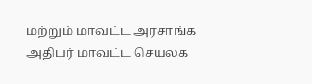மற்றும் மாவட்ட அரசாங்க அதிபர் மாவட்ட செயலக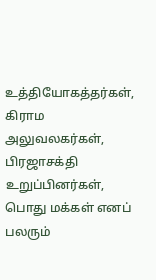உத்தியோகத்தர்கள், கிராம அலுவலகர்கள், பிரஜாசக்தி உறுப்பினர்கள், பொது மக்கள் எனப் பலரும்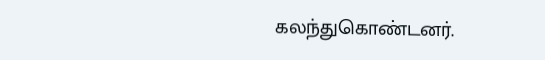கலந்துகொண்டனர்.